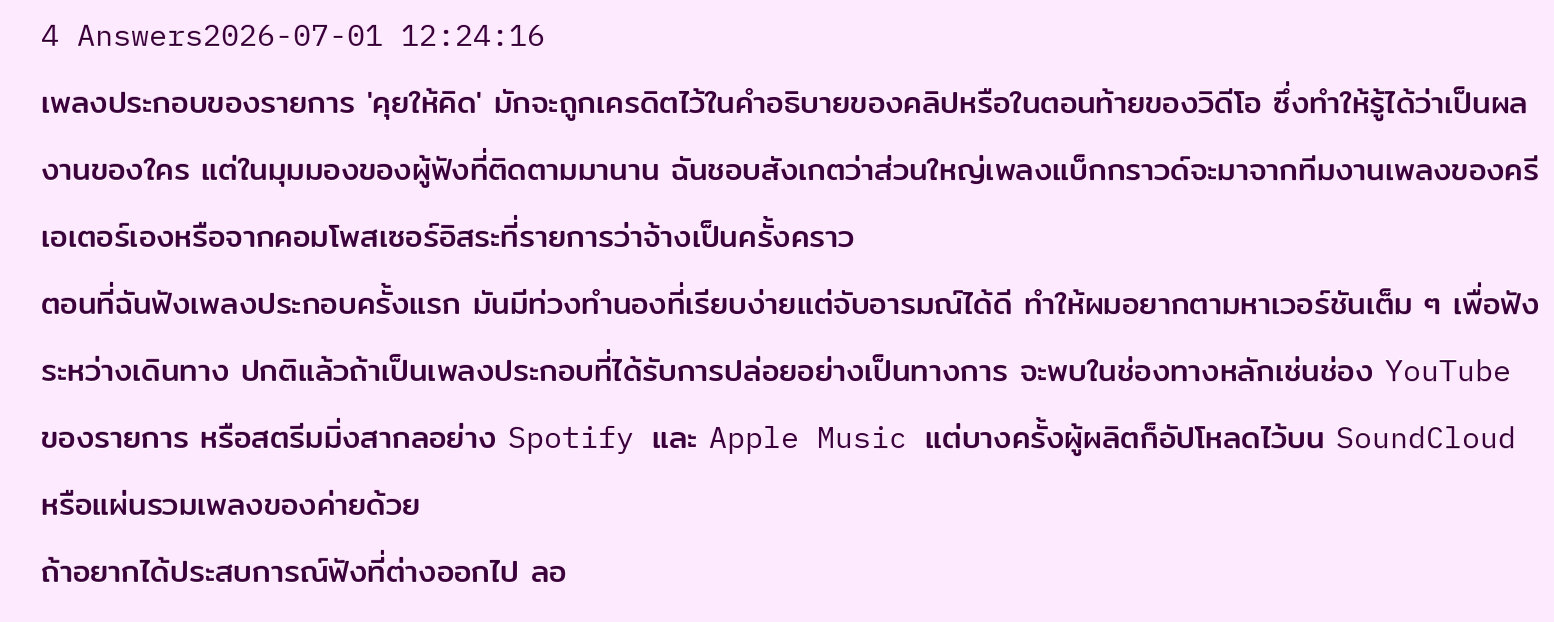4 Answers2026-07-01 12:24:16
เพลงประกอบของรายการ 'คุยให้คิด' มักจะถูกเครดิตไว้ในคำอธิบายของคลิปหรือในตอนท้ายของวิดีโอ ซึ่งทำให้รู้ได้ว่าเป็นผลงานของใคร แต่ในมุมมองของผู้ฟังที่ติดตามมานาน ฉันชอบสังเกตว่าส่วนใหญ่เพลงแบ็กกราวด์จะมาจากทีมงานเพลงของครีเอเตอร์เองหรือจากคอมโพสเซอร์อิสระที่รายการว่าจ้างเป็นครั้งคราว
ตอนที่ฉันฟังเพลงประกอบครั้งแรก มันมีท่วงทำนองที่เรียบง่ายแต่จับอารมณ์ได้ดี ทำให้ผมอยากตามหาเวอร์ชันเต็ม ๆ เพื่อฟังระหว่างเดินทาง ปกติแล้วถ้าเป็นเพลงประกอบที่ได้รับการปล่อยอย่างเป็นทางการ จะพบในช่องทางหลักเช่นช่อง YouTube ของรายการ หรือสตรีมมิ่งสากลอย่าง Spotify และ Apple Music แต่บางครั้งผู้ผลิตก็อัปโหลดไว้บน SoundCloud หรือแผ่นรวมเพลงของค่ายด้วย
ถ้าอยากได้ประสบการณ์ฟังที่ต่างออกไป ลอ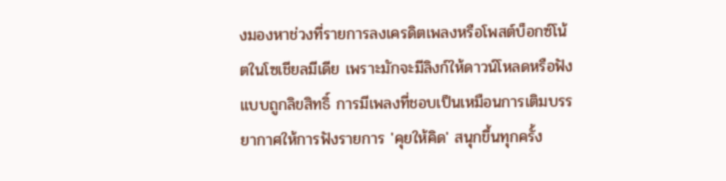งมองหาช่วงที่รายการลงเครดิตเพลงหรือโพสต์บ็อกซ์โน้ตในโซเชียลมีเดีย เพราะมักจะมีลิงก์ให้ดาวน์โหลดหรือฟังแบบถูกลิขสิทธิ์ การมีเพลงที่ชอบเป็นเหมือนการเติมบรรยากาศให้การฟังรายการ 'คุยให้คิด' สนุกขึ้นทุกครั้ง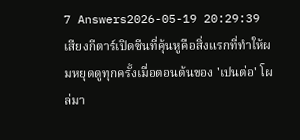7 Answers2026-05-19 20:29:39
เสียงกีตาร์เปิดซีนที่คุ้นหูคือสิ่งแรกที่ทำให้ผมหยุดดูทุกครั้งเมื่อตอนต้นของ 'เปนต่อ' โผล่มา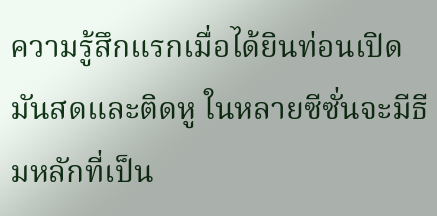ความรู้สึกแรกเมื่อได้ยินท่อนเปิดมันสดและติดหู ในหลายซีซั่นจะมีธีมหลักที่เป็น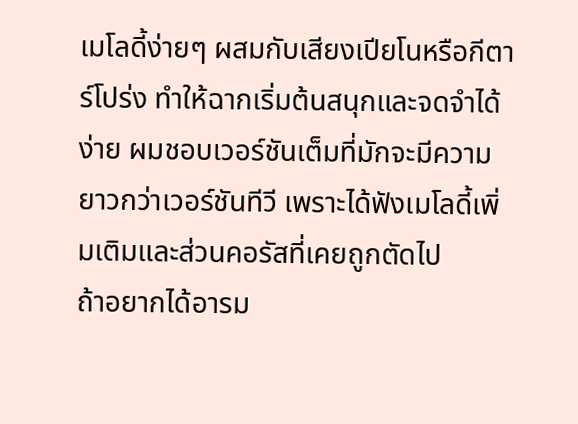เมโลดี้ง่ายๆ ผสมกับเสียงเปียโนหรือกีตาร์โปร่ง ทำให้ฉากเริ่มต้นสนุกและจดจำได้ง่าย ผมชอบเวอร์ชันเต็มที่มักจะมีความยาวกว่าเวอร์ชันทีวี เพราะได้ฟังเมโลดี้เพิ่มเติมและส่วนคอรัสที่เคยถูกตัดไป
ถ้าอยากได้อารม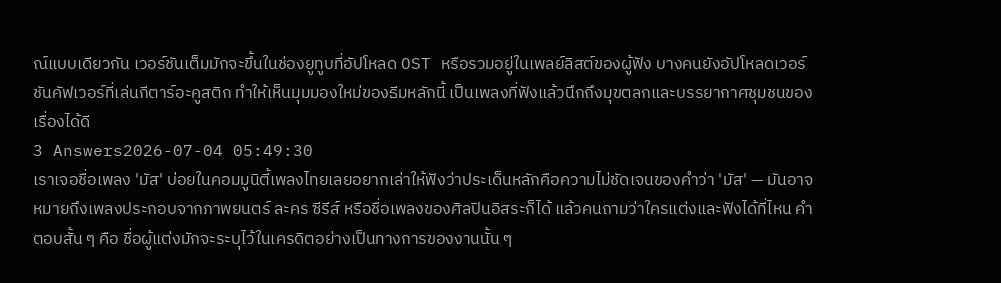ณ์แบบเดียวกัน เวอร์ชันเต็มมักจะขึ้นในช่องยูทูบที่อัปโหลด OST หรือรวมอยู่ในเพลย์ลิสต์ของผู้ฟัง บางคนยังอัปโหลดเวอร์ชันคัฟเวอร์ที่เล่นกีตาร์อะคูสติก ทำให้เห็นมุมมองใหม่ของธีมหลักนี้ เป็นเพลงที่ฟังแล้วนึกถึงมุขตลกและบรรยากาศชุมชนของเรื่องได้ดี
3 Answers2026-07-04 05:49:30
เราเจอชื่อเพลง 'มัส' บ่อยในคอมมูนิตี้เพลงไทยเลยอยากเล่าให้ฟังว่าประเด็นหลักคือความไม่ชัดเจนของคำว่า 'มัส' — มันอาจหมายถึงเพลงประกอบจากภาพยนตร์ ละคร ซีรีส์ หรือชื่อเพลงของศิลปินอิสระก็ได้ แล้วคนถามว่าใครแต่งและฟังได้ที่ไหน คำตอบสั้น ๆ คือ ชื่อผู้แต่งมักจะระบุไว้ในเครดิตอย่างเป็นทางการของงานนั้น ๆ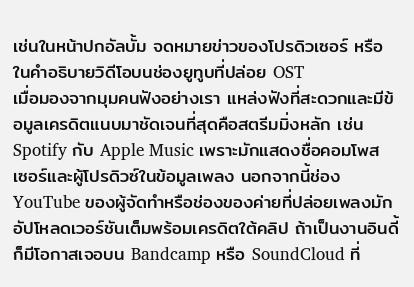เช่นในหน้าปกอัลบั้ม จดหมายข่าวของโปรดิวเซอร์ หรือในคำอธิบายวิดีโอบนช่องยูทูบที่ปล่อย OST
เมื่อมองจากมุมคนฟังอย่างเรา แหล่งฟังที่สะดวกและมีข้อมูลเครดิตแนบมาชัดเจนที่สุดคือสตรีมมิ่งหลัก เช่น Spotify กับ Apple Music เพราะมักแสดงชื่อคอมโพสเซอร์และผู้โปรดิวซ์ในข้อมูลเพลง นอกจากนี้ช่อง YouTube ของผู้จัดทำหรือช่องของค่ายที่ปล่อยเพลงมักอัปโหลดเวอร์ชันเต็มพร้อมเครดิตใต้คลิป ถ้าเป็นงานอินดี้ก็มีโอกาสเจอบน Bandcamp หรือ SoundCloud ที่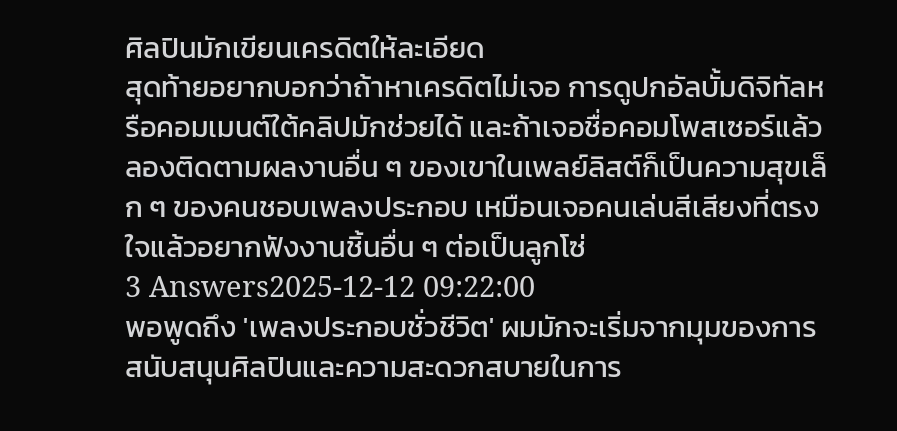ศิลปินมักเขียนเครดิตให้ละเอียด
สุดท้ายอยากบอกว่าถ้าหาเครดิตไม่เจอ การดูปกอัลบั้มดิจิทัลหรือคอมเมนต์ใต้คลิปมักช่วยได้ และถ้าเจอชื่อคอมโพสเซอร์แล้ว ลองติดตามผลงานอื่น ๆ ของเขาในเพลย์ลิสต์ก็เป็นความสุขเล็ก ๆ ของคนชอบเพลงประกอบ เหมือนเจอคนเล่นสีเสียงที่ตรงใจแล้วอยากฟังงานชิ้นอื่น ๆ ต่อเป็นลูกโซ่
3 Answers2025-12-12 09:22:00
พอพูดถึง 'เพลงประกอบชั่วชีวิต' ผมมักจะเริ่มจากมุมของการสนับสนุนศิลปินและความสะดวกสบายในการ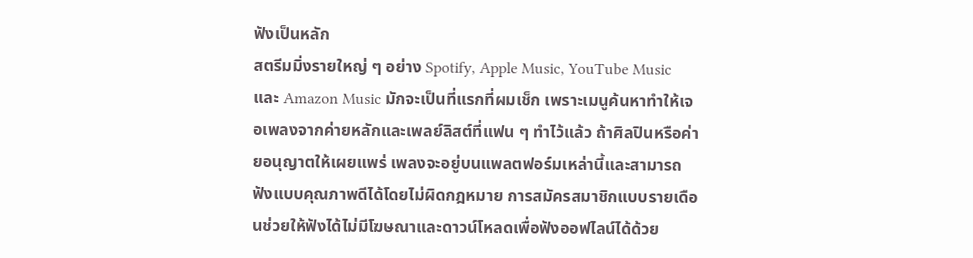ฟังเป็นหลัก
สตรีมมิ่งรายใหญ่ ๆ อย่าง Spotify, Apple Music, YouTube Music และ Amazon Music มักจะเป็นที่แรกที่ผมเช็ก เพราะเมนูค้นหาทำให้เจอเพลงจากค่ายหลักและเพลย์ลิสต์ที่แฟน ๆ ทำไว้แล้ว ถ้าศิลปินหรือค่ายอนุญาตให้เผยแพร่ เพลงจะอยู่บนแพลตฟอร์มเหล่านี้และสามารถฟังแบบคุณภาพดีได้โดยไม่ผิดกฎหมาย การสมัครสมาชิกแบบรายเดือนช่วยให้ฟังได้ไม่มีโฆษณาและดาวน์โหลดเพื่อฟังออฟไลน์ได้ด้วย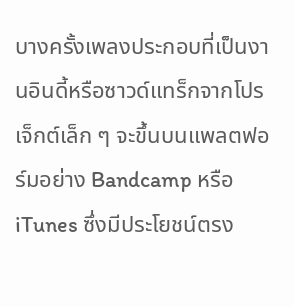บางครั้งเพลงประกอบที่เป็นงานอินดี้หรือซาวด์แทร็กจากโปรเจ็กต์เล็ก ๆ จะขึ้นบนแพลตฟอร์มอย่าง Bandcamp หรือ iTunes ซึ่งมีประโยชน์ตรง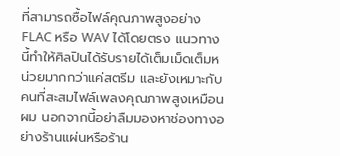ที่สามารถซื้อไฟล์คุณภาพสูงอย่าง FLAC หรือ WAV ได้โดยตรง แนวทางนี้ทำให้ศิลปินได้รับรายได้เต็มเม็ดเต็มหน่วยมากกว่าแค่สตรีม และยังเหมาะกับคนที่สะสมไฟล์เพลงคุณภาพสูงเหมือนผม นอกจากนี้อย่าลืมมองหาช่องทางอย่างร้านแผ่นหรือร้าน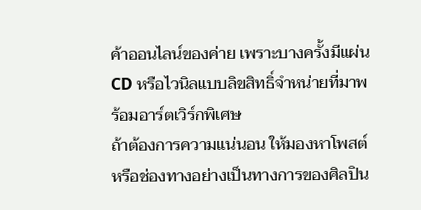ค้าออนไลน์ของค่าย เพราะบางครั้งมีแผ่น CD หรือไวนิลแบบลิขสิทธิ์จำหน่ายที่มาพร้อมอาร์ตเวิร์กพิเศษ
ถ้าต้องการความแน่นอน ให้มองหาโพสต์หรือช่องทางอย่างเป็นทางการของศิลปิน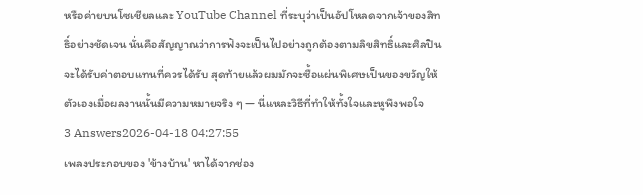หรือค่ายบนโซเชียลและ YouTube Channel ที่ระบุว่าเป็นอัปโหลดจากเจ้าของสิทธิ์อย่างชัดเจน นั่นคือสัญญาณว่าการฟังจะเป็นไปอย่างถูกต้องตามลิขสิทธิ์และศิลปินจะได้รับค่าตอบแทนที่ควรได้รับ สุดท้ายแล้วผมมักจะซื้อแผ่นพิเศษเป็นของขวัญให้ตัวเองเมื่อผลงานนั้นมีความหมายจริง ๆ — นี่แหละวิธีที่ทำให้ทั้งใจและหูพึงพอใจ
3 Answers2026-04-18 04:27:55
เพลงประกอบของ 'ข้างบ้าน' หาได้จากช่อง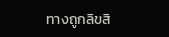ทางถูกลิขสิ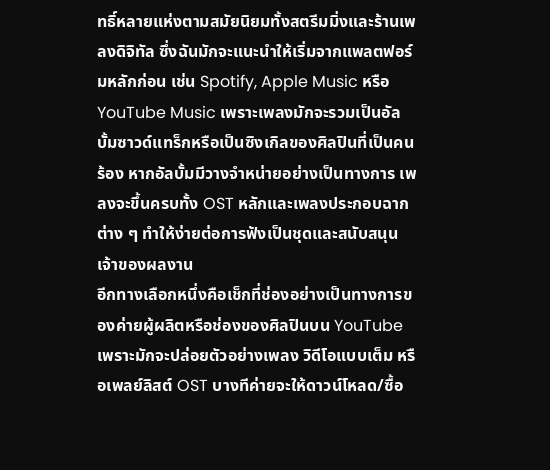ทธิ์หลายแห่งตามสมัยนิยมทั้งสตรีมมิ่งและร้านเพลงดิจิทัล ซึ่งฉันมักจะแนะนำให้เริ่มจากแพลตฟอร์มหลักก่อน เช่น Spotify, Apple Music หรือ YouTube Music เพราะเพลงมักจะรวมเป็นอัลบั้มซาวด์แทร็กหรือเป็นซิงเกิลของศิลปินที่เป็นคนร้อง หากอัลบั้มมีวางจำหน่ายอย่างเป็นทางการ เพลงจะขึ้นครบทั้ง OST หลักและเพลงประกอบฉากต่าง ๆ ทำให้ง่ายต่อการฟังเป็นชุดและสนับสนุนเจ้าของผลงาน
อีกทางเลือกหนึ่งคือเช็กที่ช่องอย่างเป็นทางการของค่ายผู้ผลิตหรือช่องของศิลปินบน YouTube เพราะมักจะปล่อยตัวอย่างเพลง วิดีโอแบบเต็ม หรือเพลย์ลิสต์ OST บางทีค่ายจะให้ดาวน์โหลด/ซื้อ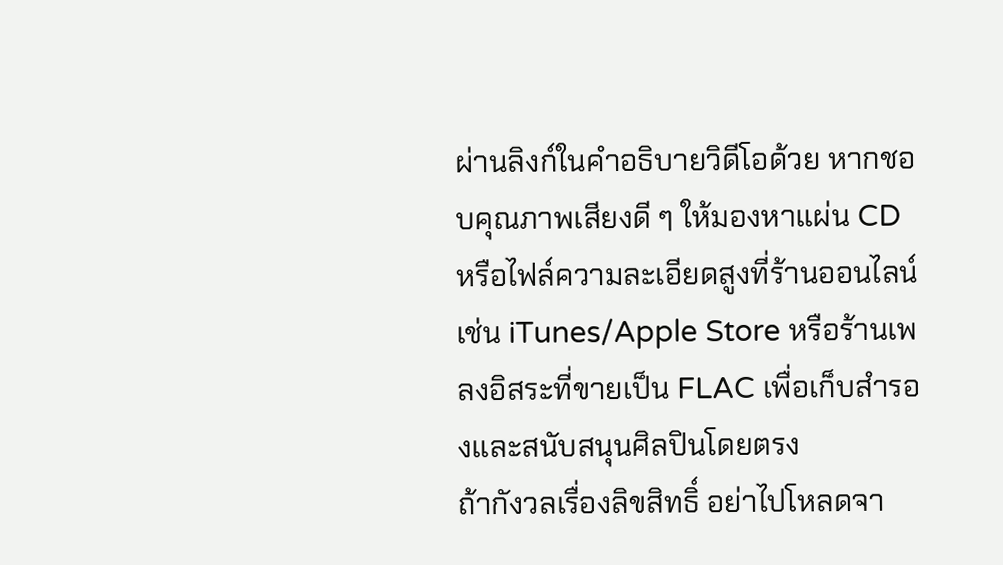ผ่านลิงก์ในคำอธิบายวิดีโอด้วย หากชอบคุณภาพเสียงดี ๆ ให้มองหาแผ่น CD หรือไฟล์ความละเอียดสูงที่ร้านออนไลน์ เช่น iTunes/Apple Store หรือร้านเพลงอิสระที่ขายเป็น FLAC เพื่อเก็บสำรองและสนับสนุนศิลปินโดยตรง
ถ้ากังวลเรื่องลิขสิทธิ์ อย่าไปโหลดจา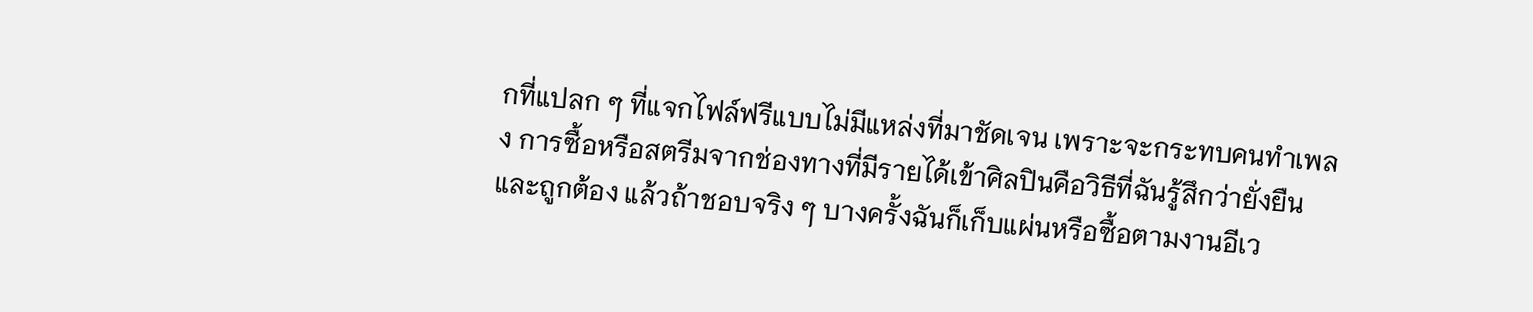กที่แปลก ๆ ที่แจกไฟล์ฟรีแบบไม่มีแหล่งที่มาชัดเจน เพราะจะกระทบคนทำเพลง การซื้อหรือสตรีมจากช่องทางที่มีรายได้เข้าศิลปินคือวิธีที่ฉันรู้สึกว่ายั่งยืนและถูกต้อง แล้วถ้าชอบจริง ๆ บางครั้งฉันก็เก็บแผ่นหรือซื้อตามงานอีเว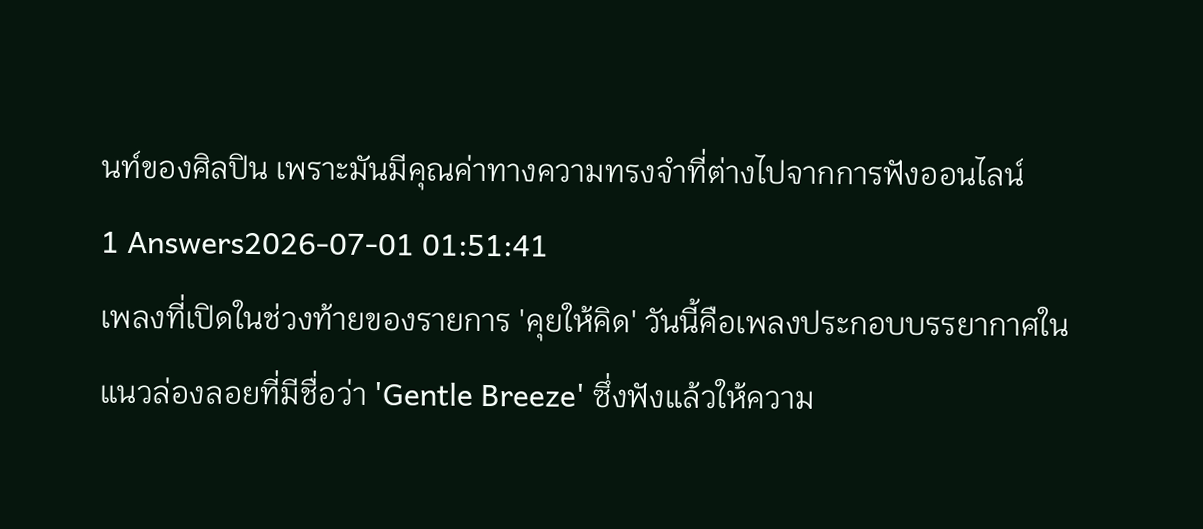นท์ของศิลปิน เพราะมันมีคุณค่าทางความทรงจำที่ต่างไปจากการฟังออนไลน์
1 Answers2026-07-01 01:51:41
เพลงที่เปิดในช่วงท้ายของรายการ 'คุยให้คิด' วันนี้คือเพลงประกอบบรรยากาศในแนวล่องลอยที่มีชื่อว่า 'Gentle Breeze' ซึ่งฟังแล้วให้ความ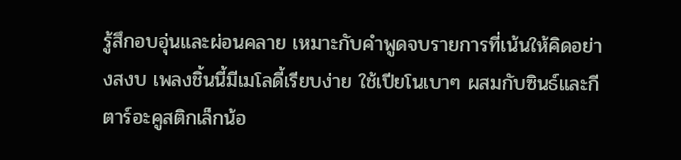รู้สึกอบอุ่นและผ่อนคลาย เหมาะกับคำพูดจบรายการที่เน้นให้คิดอย่างสงบ เพลงชิ้นนี้มีเมโลดี้เรียบง่าย ใช้เปียโนเบาๆ ผสมกับซินธ์และกีตาร์อะคูสติกเล็กน้อ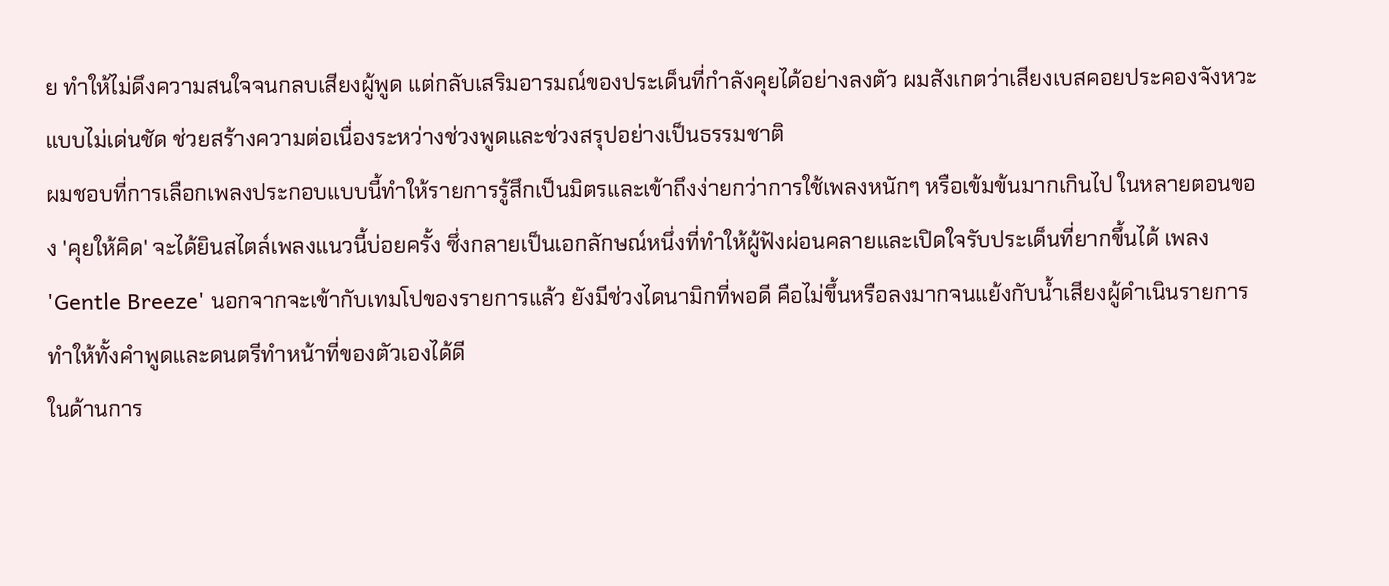ย ทำให้ไม่ดึงความสนใจจนกลบเสียงผู้พูด แต่กลับเสริมอารมณ์ของประเด็นที่กำลังคุยได้อย่างลงตัว ผมสังเกตว่าเสียงเบสคอยประคองจังหวะแบบไม่เด่นชัด ช่วยสร้างความต่อเนื่องระหว่างช่วงพูดและช่วงสรุปอย่างเป็นธรรมชาติ
ผมชอบที่การเลือกเพลงประกอบแบบนี้ทำให้รายการรู้สึกเป็นมิตรและเข้าถึงง่ายกว่าการใช้เพลงหนักๆ หรือเข้มข้นมากเกินไป ในหลายตอนของ 'คุยให้คิด' จะได้ยินสไตล์เพลงแนวนี้บ่อยครั้ง ซึ่งกลายเป็นเอกลักษณ์หนึ่งที่ทำให้ผู้ฟังผ่อนคลายและเปิดใจรับประเด็นที่ยากขึ้นได้ เพลง 'Gentle Breeze' นอกจากจะเข้ากับเทมโปของรายการแล้ว ยังมีช่วงไดนามิกที่พอดี คือไม่ขึ้นหรือลงมากจนแย้งกับน้ำเสียงผู้ดำเนินรายการ ทำให้ทั้งคำพูดและดนตรีทำหน้าที่ของตัวเองได้ดี
ในด้านการ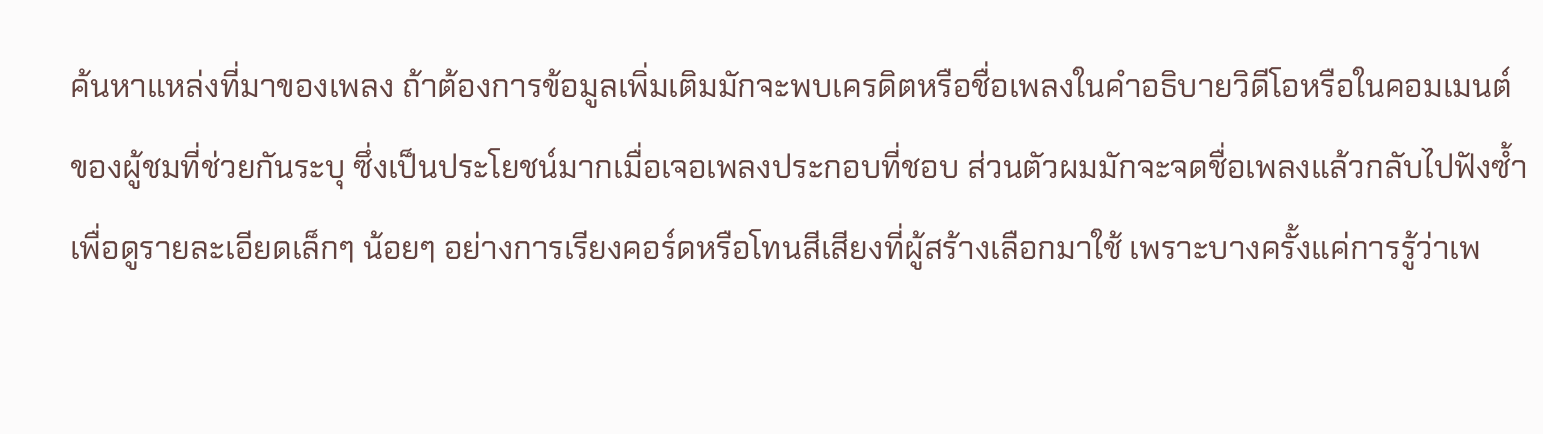ค้นหาแหล่งที่มาของเพลง ถ้าต้องการข้อมูลเพิ่มเติมมักจะพบเครดิตหรือชื่อเพลงในคำอธิบายวิดีโอหรือในคอมเมนต์ของผู้ชมที่ช่วยกันระบุ ซึ่งเป็นประโยชน์มากเมื่อเจอเพลงประกอบที่ชอบ ส่วนตัวผมมักจะจดชื่อเพลงแล้วกลับไปฟังซ้ำเพื่อดูรายละเอียดเล็กๆ น้อยๆ อย่างการเรียงคอร์ดหรือโทนสีเสียงที่ผู้สร้างเลือกมาใช้ เพราะบางครั้งแค่การรู้ว่าเพ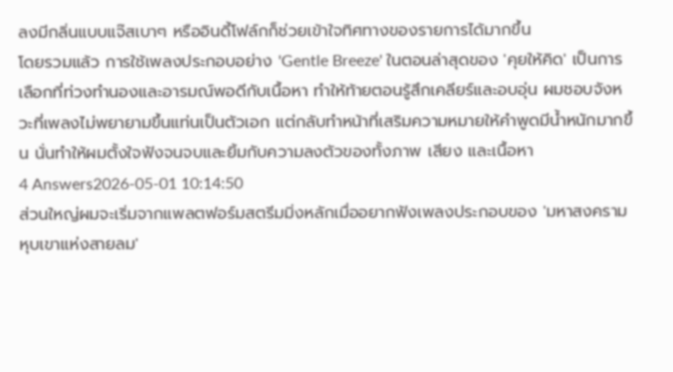ลงมีกลิ่นแบบแจ๊สเบาๆ หรืออินดี้โฟล์กก็ช่วยเข้าใจทิศทางของรายการได้มากขึ้น
โดยรวมแล้ว การใช้เพลงประกอบอย่าง 'Gentle Breeze' ในตอนล่าสุดของ 'คุยให้คิด' เป็นการเลือกที่ท่วงทำนองและอารมณ์พอดีกับเนื้อหา ทำให้ท้ายตอนรู้สึกเคลียร์และอบอุ่น ผมชอบจังหวะที่เพลงไม่พยายามขึ้นแท่นเป็นตัวเอก แต่กลับทำหน้าที่เสริมความหมายให้คำพูดมีน้ำหนักมากขึ้น นั่นทำให้ผมตั้งใจฟังจนจบและยิ้มกับความลงตัวของทั้งภาพ เสียง และเนื้อหา
4 Answers2026-05-01 10:14:50
ส่วนใหญ่ผมจะเริ่มจากแพลตฟอร์มสตรีมมิ่งหลักเมื่ออยากฟังเพลงประกอบของ 'มหาสงครามหุบเขาแห่งสายลม'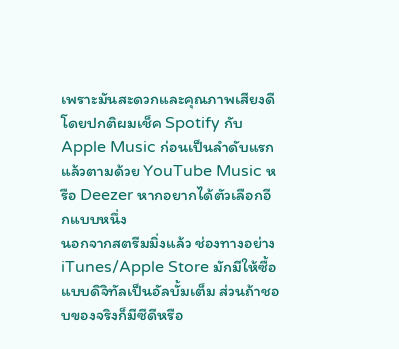เพราะมันสะดวกและคุณภาพเสียงดี โดยปกติผมเช็ค Spotify กับ Apple Music ก่อนเป็นลำดับแรก แล้วตามด้วย YouTube Music หรือ Deezer หากอยากได้ตัวเลือกอีกแบบหนึ่ง
นอกจากสตรีมมิ่งแล้ว ช่องทางอย่าง iTunes/Apple Store มักมีให้ซื้อแบบดิจิทัลเป็นอัลบั้มเต็ม ส่วนถ้าชอบของจริงก็มีซีดีหรือ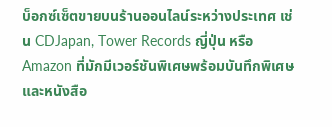บ็อกซ์เซ็ตขายบนร้านออนไลน์ระหว่างประเทศ เช่น CDJapan, Tower Records ญี่ปุ่น หรือ Amazon ที่มักมีเวอร์ชันพิเศษพร้อมบันทึกพิเศษและหนังสือ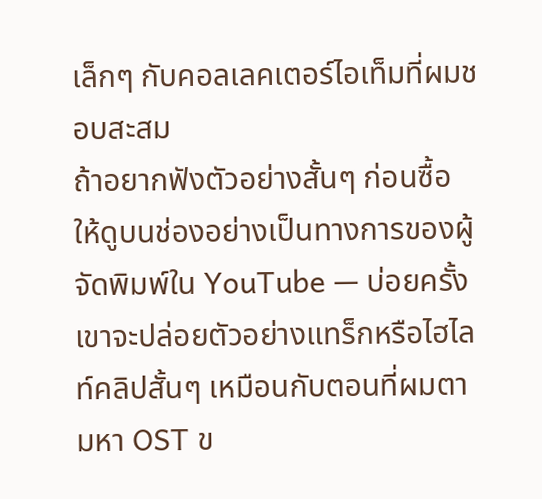เล็กๆ กับคอลเลคเตอร์ไอเท็มที่ผมชอบสะสม
ถ้าอยากฟังตัวอย่างสั้นๆ ก่อนซื้อ ให้ดูบนช่องอย่างเป็นทางการของผู้จัดพิมพ์ใน YouTube — บ่อยครั้งเขาจะปล่อยตัวอย่างแทร็กหรือไฮไลท์คลิปสั้นๆ เหมือนกับตอนที่ผมตามหา OST ข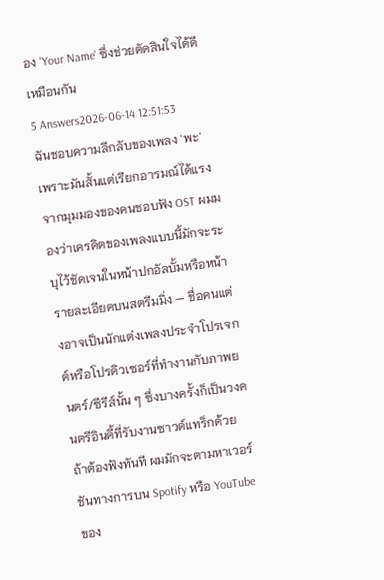อง 'Your Name' ซึ่งช่วยตัดสินใจได้ดีเหมือนกัน
5 Answers2026-06-14 12:51:53
ฉันชอบความลึกลับของเพลง 'พะ' เพราะมันสั้นแต่เรียกอารมณ์ได้แรง
จากมุมมองของคนชอบฟัง OST ผมมองว่าเครดิตของเพลงแบบนี้มักจะระบุไว้ชัดเจนในหน้าปกอัลบั้มหรือหน้ารายละเอียดบนสตรีมมิ่ง — ชื่อคนแต่งอาจเป็นนักแต่งเพลงประจำโปรเจกต์หรือโปรดิวเซอร์ที่ทำงานกับภาพยนตร์/ซีรีส์นั้น ๆ ซึ่งบางครั้งก็เป็นวงดนตรีอินดี้ที่รับงานซาวด์แทร็กด้วย
ถ้าต้องฟังทันที ผมมักจะตามหาเวอร์ชันทางการบน Spotify หรือ YouTube ของ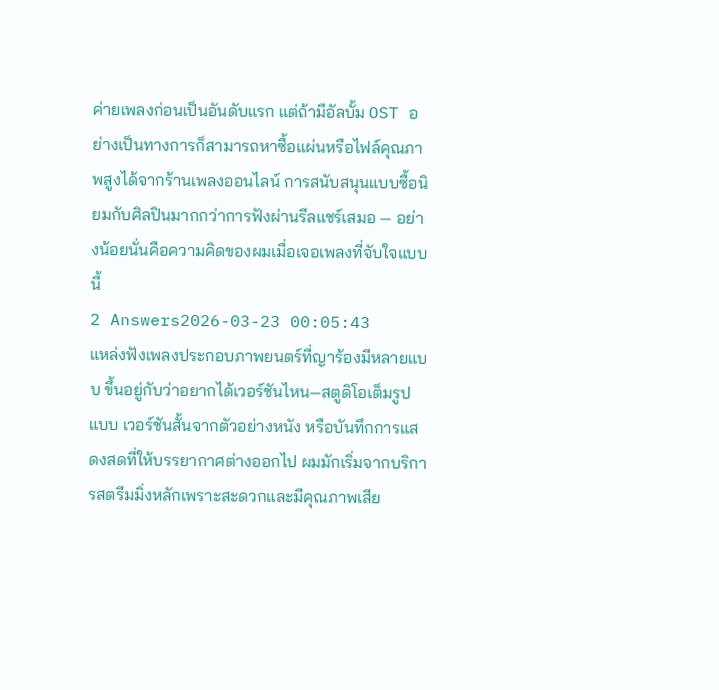ค่ายเพลงก่อนเป็นอันดับแรก แต่ถ้ามีอัลบั้ม OST อย่างเป็นทางการก็สามารถหาซื้อแผ่นหรือไฟล์คุณภาพสูงได้จากร้านเพลงออนไลน์ การสนับสนุนแบบซื้อนิยมกับศิลปินมากกว่าการฟังผ่านรีลแชร์เสมอ — อย่างน้อยนั่นคือความคิดของผมเมื่อเจอเพลงที่จับใจแบบนี้
2 Answers2026-03-23 00:05:43
แหล่งฟังเพลงประกอบภาพยนตร์ที่ญาร้องมีหลายแบบ ขึ้นอยู่กับว่าอยากได้เวอร์ชันไหน—สตูดิโอเต็มรูปแบบ เวอร์ชันสั้นจากตัวอย่างหนัง หรือบันทึกการแสดงสดที่ให้บรรยากาศต่างออกไป ผมมักเริ่มจากบริการสตรีมมิ่งหลักเพราะสะดวกและมีคุณภาพเสีย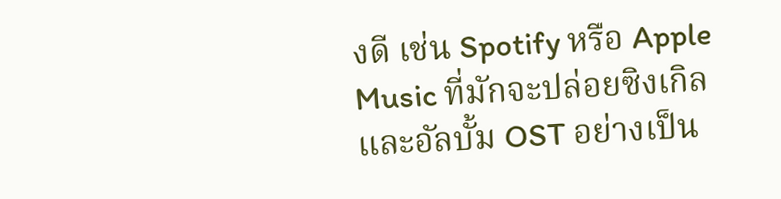งดี เช่น Spotify หรือ Apple Music ที่มักจะปล่อยซิงเกิลและอัลบั้ม OST อย่างเป็น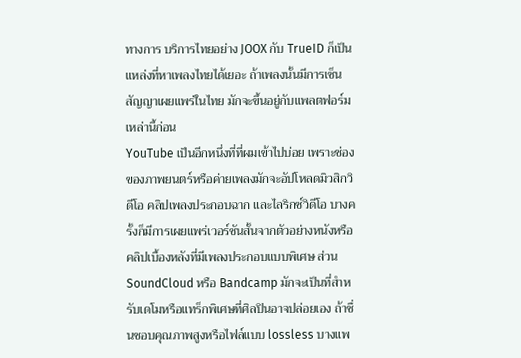ทางการ บริการไทยอย่าง JOOX กับ TrueID ก็เป็นแหล่งที่หาเพลงไทยได้เยอะ ถ้าเพลงนั้นมีการเซ็นสัญญาเผยแพร่ในไทย มักจะขึ้นอยู่กับแพลตฟอร์มเหล่านี้ก่อน
YouTube เป็นอีกหนึ่งที่ที่ผมเข้าไปบ่อย เพราะช่องของภาพยนตร์หรือค่ายเพลงมักจะอัปโหลดมิวสิกวิดีโอ คลิปเพลงประกอบฉาก และไลริกซ์วิดีโอ บางครั้งก็มีการเผยแพร่เวอร์ชันสั้นจากตัวอย่างหนังหรือคลิปเบื้องหลังที่มีเพลงประกอบแบบพิเศษ ส่วน SoundCloud หรือ Bandcamp มักจะเป็นที่สำหรับเดโมหรือแทร็กพิเศษที่ศิลปินอาจปล่อยเอง ถ้าชื่นชอบคุณภาพสูงหรือไฟล์แบบ lossless บางแพ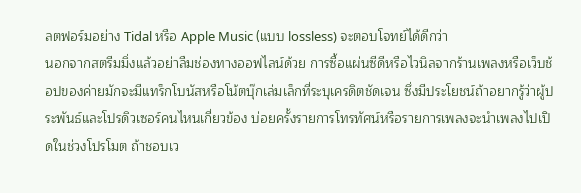ลตฟอร์มอย่าง Tidal หรือ Apple Music (แบบ lossless) จะตอบโจทย์ได้ดีกว่า
นอกจากสตรีมมิ่งแล้วอย่าลืมช่องทางออฟไลน์ด้วย การซื้อแผ่นซีดีหรือไวนิลจากร้านเพลงหรือเว็บช้อปของค่ายมักจะมีแทร็กโบนัสหรือโน้ตบุ๊กเล่มเล็กที่ระบุเครดิตชัดเจน ซึ่งมีประโยชน์ถ้าอยากรู้ว่าผู้ประพันธ์และโปรดิวเซอร์คนไหนเกี่ยวข้อง บ่อยครั้งรายการโทรทัศน์หรือรายการเพลงจะนำเพลงไปเปิดในช่วงโปรโมต ถ้าชอบเว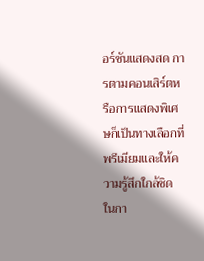อร์ชันแสดงสด การตามคอนเสิร์ตหรือการแสดงพิเศษก็เป็นทางเลือกที่พรีเมียมและให้ความรู้สึกใกล้ชิด ในกา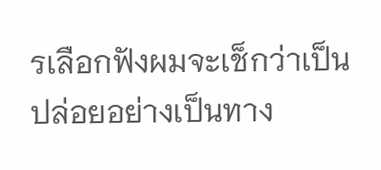รเลือกฟังผมจะเช็กว่าเป็นปล่อยอย่างเป็นทาง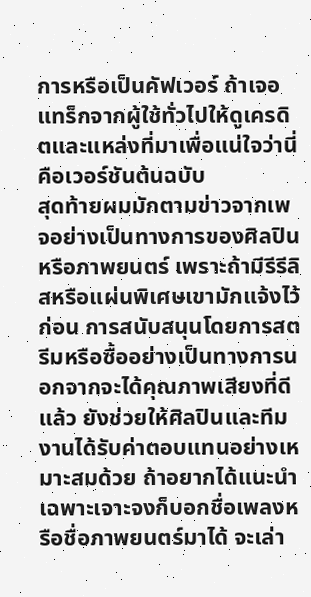การหรือเป็นคัฟเวอร์ ถ้าเจอแทร็กจากผู้ใช้ทั่วไปให้ดูเครดิตและแหล่งที่มาเพื่อแน่ใจว่านี่คือเวอร์ชันต้นฉบับ
สุดท้ายผมมักตามข่าวจากเพจอย่างเป็นทางการของศิลปินหรือภาพยนตร์ เพราะถ้ามีรีรีลิสหรือแผ่นพิเศษเขามักแจ้งไว้ก่อน การสนับสนุนโดยการสตรีมหรือซื้ออย่างเป็นทางการนอกจากจะได้คุณภาพเสียงที่ดีแล้ว ยังช่วยให้ศิลปินและทีมงานได้รับค่าตอบแทนอย่างเหมาะสมด้วย ถ้าอยากได้แนะนำเฉพาะเจาะจงก็บอกชื่อเพลงหรือชื่อภาพยนตร์มาได้ จะเล่า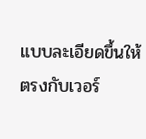แบบละเอียดขึ้นให้ตรงกับเวอร์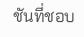ชันที่ชอบ